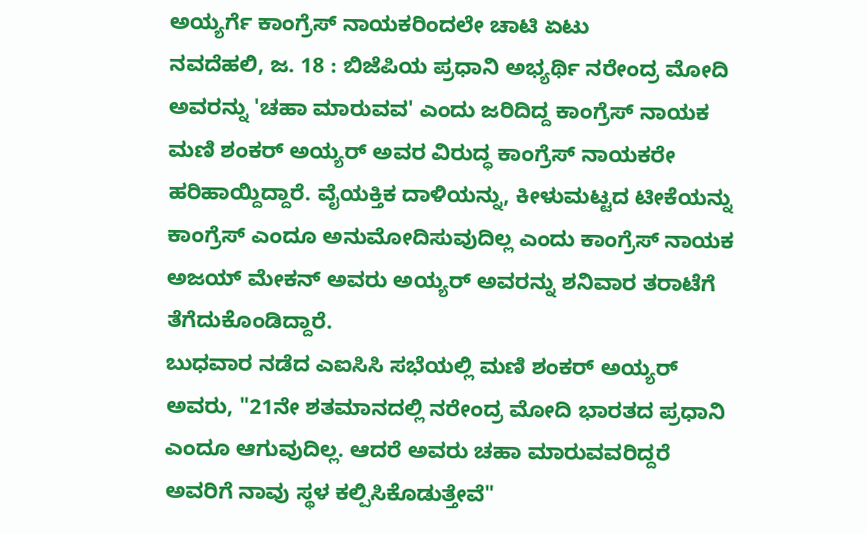ಅಯ್ಯರ್ಗೆ ಕಾಂಗ್ರೆಸ್ ನಾಯಕರಿಂದಲೇ ಚಾಟಿ ಏಟು
ನವದೆಹಲಿ, ಜ. 18 : ಬಿಜೆಪಿಯ ಪ್ರಧಾನಿ ಅಭ್ಯರ್ಥಿ ನರೇಂದ್ರ ಮೋದಿ ಅವರನ್ನು 'ಚಹಾ ಮಾರುವವ' ಎಂದು ಜರಿದಿದ್ದ ಕಾಂಗ್ರೆಸ್ ನಾಯಕ ಮಣಿ ಶಂಕರ್ ಅಯ್ಯರ್ ಅವರ ವಿರುದ್ಧ ಕಾಂಗ್ರೆಸ್ ನಾಯಕರೇ ಹರಿಹಾಯ್ದಿದ್ದಾರೆ. ವೈಯಕ್ತಿಕ ದಾಳಿಯನ್ನು, ಕೀಳುಮಟ್ಟದ ಟೀಕೆಯನ್ನು ಕಾಂಗ್ರೆಸ್ ಎಂದೂ ಅನುಮೋದಿಸುವುದಿಲ್ಲ ಎಂದು ಕಾಂಗ್ರೆಸ್ ನಾಯಕ ಅಜಯ್ ಮೇಕನ್ ಅವರು ಅಯ್ಯರ್ ಅವರನ್ನು ಶನಿವಾರ ತರಾಟೆಗೆ ತೆಗೆದುಕೊಂಡಿದ್ದಾರೆ.
ಬುಧವಾರ ನಡೆದ ಎಐಸಿಸಿ ಸಭೆಯಲ್ಲಿ ಮಣಿ ಶಂಕರ್ ಅಯ್ಯರ್ ಅವರು, "21ನೇ ಶತಮಾನದಲ್ಲಿ ನರೇಂದ್ರ ಮೋದಿ ಭಾರತದ ಪ್ರಧಾನಿ ಎಂದೂ ಆಗುವುದಿಲ್ಲ. ಆದರೆ ಅವರು ಚಹಾ ಮಾರುವವರಿದ್ದರೆ ಅವರಿಗೆ ನಾವು ಸ್ಥಳ ಕಲ್ಪಿಸಿಕೊಡುತ್ತೇವೆ"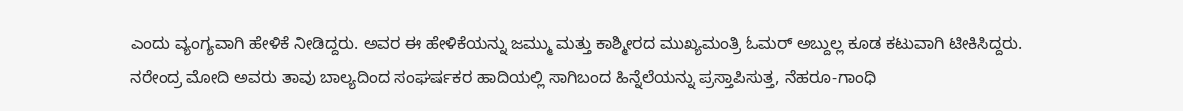ಎಂದು ವ್ಯಂಗ್ಯವಾಗಿ ಹೇಳಿಕೆ ನೀಡಿದ್ದರು. ಅವರ ಈ ಹೇಳಿಕೆಯನ್ನು ಜಮ್ಮು ಮತ್ತು ಕಾಶ್ಮೀರದ ಮುಖ್ಯಮಂತ್ರಿ ಓಮರ್ ಅಬ್ದುಲ್ಲ ಕೂಡ ಕಟುವಾಗಿ ಟೀಕಿಸಿದ್ದರು.
ನರೇಂದ್ರ ಮೋದಿ ಅವರು ತಾವು ಬಾಲ್ಯದಿಂದ ಸಂಘರ್ಷಕರ ಹಾದಿಯಲ್ಲಿ ಸಾಗಿಬಂದ ಹಿನ್ನೆಲೆಯನ್ನು ಪ್ರಸ್ತಾಪಿಸುತ್ತ, ನೆಹರೂ-ಗಾಂಧಿ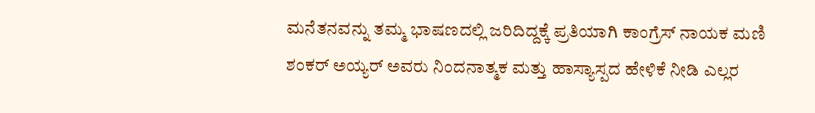ಮನೆತನವನ್ನು ತಮ್ಮ ಭಾಷಣದಲ್ಲಿ ಜರಿದಿದ್ದಕ್ಕೆ ಪ್ರತಿಯಾಗಿ ಕಾಂಗ್ರೆಸ್ ನಾಯಕ ಮಣಿ ಶಂಕರ್ ಅಯ್ಯರ್ ಅವರು ನಿಂದನಾತ್ಮಕ ಮತ್ತು ಹಾಸ್ಯಾಸ್ಪದ ಹೇಳಿಕೆ ನೀಡಿ ಎಲ್ಲರ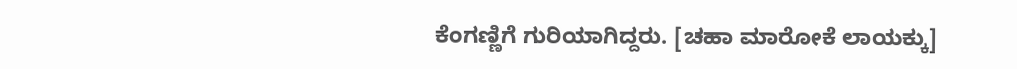ಕೆಂಗಣ್ಣಿಗೆ ಗುರಿಯಾಗಿದ್ದರು. [ಚಹಾ ಮಾರೋಕೆ ಲಾಯಕ್ಕು]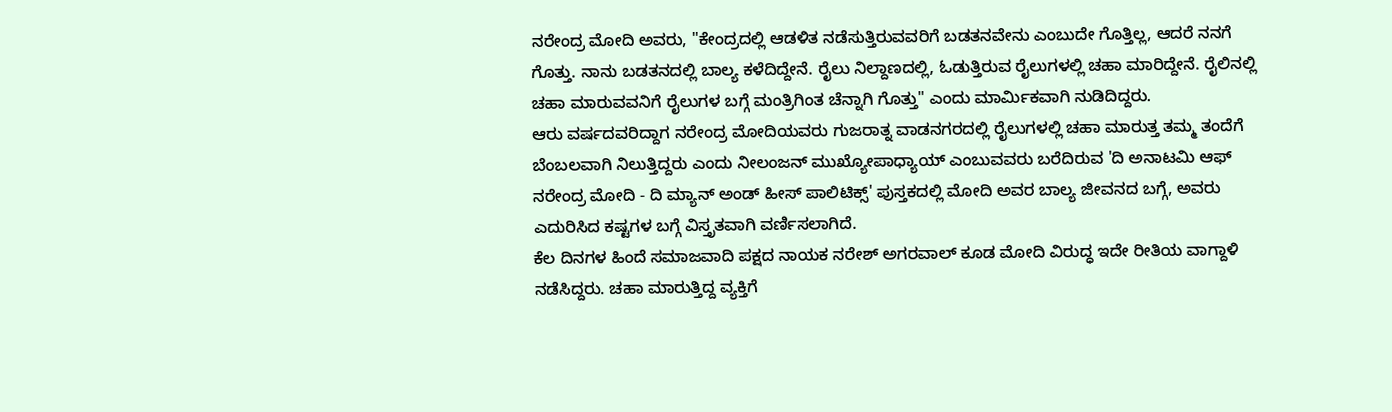ನರೇಂದ್ರ ಮೋದಿ ಅವರು, "ಕೇಂದ್ರದಲ್ಲಿ ಆಡಳಿತ ನಡೆಸುತ್ತಿರುವವರಿಗೆ ಬಡತನವೇನು ಎಂಬುದೇ ಗೊತ್ತಿಲ್ಲ, ಆದರೆ ನನಗೆ ಗೊತ್ತು. ನಾನು ಬಡತನದಲ್ಲಿ ಬಾಲ್ಯ ಕಳೆದಿದ್ದೇನೆ. ರೈಲು ನಿಲ್ದಾಣದಲ್ಲಿ, ಓಡುತ್ತಿರುವ ರೈಲುಗಳಲ್ಲಿ ಚಹಾ ಮಾರಿದ್ದೇನೆ. ರೈಲಿನಲ್ಲಿ ಚಹಾ ಮಾರುವವನಿಗೆ ರೈಲುಗಳ ಬಗ್ಗೆ ಮಂತ್ರಿಗಿಂತ ಚೆನ್ನಾಗಿ ಗೊತ್ತು" ಎಂದು ಮಾರ್ಮಿಕವಾಗಿ ನುಡಿದಿದ್ದರು.
ಆರು ವರ್ಷದವರಿದ್ದಾಗ ನರೇಂದ್ರ ಮೋದಿಯವರು ಗುಜರಾತ್ನ ವಾಡನಗರದಲ್ಲಿ ರೈಲುಗಳಲ್ಲಿ ಚಹಾ ಮಾರುತ್ತ ತಮ್ಮ ತಂದೆಗೆ ಬೆಂಬಲವಾಗಿ ನಿಲುತ್ತಿದ್ದರು ಎಂದು ನೀಲಂಜನ್ ಮುಖ್ಯೋಪಾಧ್ಯಾಯ್ ಎಂಬುವವರು ಬರೆದಿರುವ 'ದಿ ಅನಾಟಮಿ ಆಫ್ ನರೇಂದ್ರ ಮೋದಿ - ದಿ ಮ್ಯಾನ್ ಅಂಡ್ ಹೀಸ್ ಪಾಲಿಟಿಕ್ಸ್' ಪುಸ್ತಕದಲ್ಲಿ ಮೋದಿ ಅವರ ಬಾಲ್ಯ ಜೀವನದ ಬಗ್ಗೆ, ಅವರು ಎದುರಿಸಿದ ಕಷ್ಟಗಳ ಬಗ್ಗೆ ವಿಸ್ತೃತವಾಗಿ ವರ್ಣಿಸಲಾಗಿದೆ.
ಕೆಲ ದಿನಗಳ ಹಿಂದೆ ಸಮಾಜವಾದಿ ಪಕ್ಷದ ನಾಯಕ ನರೇಶ್ ಅಗರವಾಲ್ ಕೂಡ ಮೋದಿ ವಿರುದ್ಧ ಇದೇ ರೀತಿಯ ವಾಗ್ದಾಳಿ ನಡೆಸಿದ್ದರು. ಚಹಾ ಮಾರುತ್ತಿದ್ದ ವ್ಯಕ್ತಿಗೆ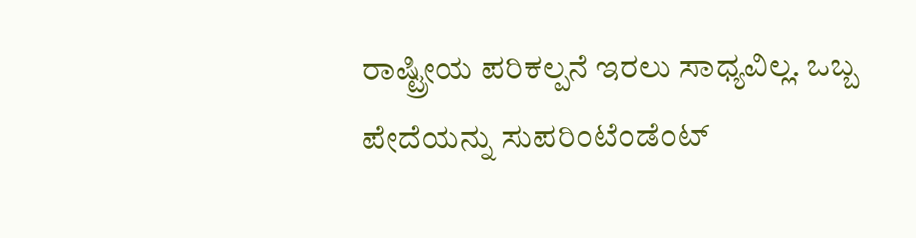ರಾಷ್ಟ್ರೀಯ ಪರಿಕಲ್ಪನೆ ಇರಲು ಸಾಧ್ಯವಿಲ್ಲ. ಒಬ್ಬ ಪೇದೆಯನ್ನು ಸುಪರಿಂಟೆಂಡೆಂಟ್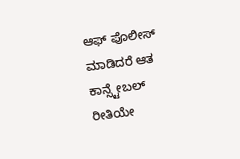ಆಫ್ ಪೊಲೀಸ್ ಮಾಡಿದರೆ ಆತ ಕಾನ್ಸ್ಟೇಬಲ್ ರೀತಿಯೇ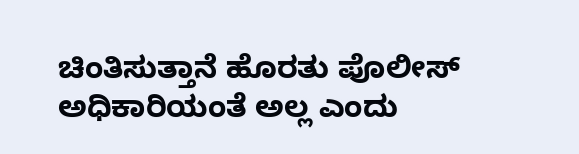ಚಿಂತಿಸುತ್ತಾನೆ ಹೊರತು ಪೊಲೀಸ್ ಅಧಿಕಾರಿಯಂತೆ ಅಲ್ಲ ಎಂದು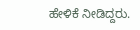ಹೇಳಿಕೆ ನೀಡಿದ್ದರು.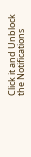Click it and Unblock the Notifications